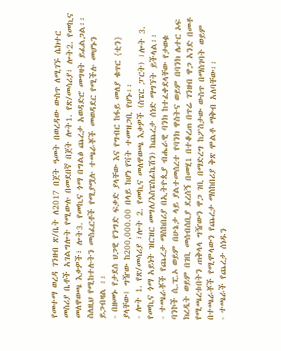የመተማ ወረዳ ገንዘብ ጽ/ቤት ለ2017 በጀት ዓመት በወረዳው ውስጥ ለሚገኙ ሴክተር መስሪያ ቤቶች አገልግሎት የሚውሉ በመደበኛ በጀት ሎት1. የጽ/መሳሪያ፣ ሎት2. የመኪና መለዋወጫ እቃዎች፣ ሎት3. የመኪና ጎማ በግልፅ ጨረታ አወዳድሮ መግዛት ይፈልጋል፡፡ ስለዚህ የሚከተሉትን መስፈርቶች የሚያሟሉ ተጫራቾች መወዳደር የሚችሉ መሆኑን ይጋብዛል ፡፡
- በዘመኑ የታደሰ ህጋዊ የንግድ ፍቃድ ያላቸው እና የግብር ከፋይ መለያ ቁጥር {ቲን} ያላቸው፤ ግዥው ከ200,000.00 በላይ ከሆነ የቫት ተመዝጋቢ የሆኑ፡፡
- ሎት 1. የጽ/መሳሪያ ፣ሎት 2. የመኪና መለዋወጫ እቃዎች (ስፔር ፓርት) ፣ሎት 3. የመኪና ጎማ አይነት ዝርዝር መግለ/እስፔስፊኬሽን) ከጨረታ ሰነድ ማግኘት ይችላል፡፡
- ተጫራቾች የጨረታ ማስከበሪያ በኢትዮጲያ ብሔራዊ ባንክ ከተፈቀደላቸው የታወቁ ባንኮች ሲ.ፒ.ኦ ወይም በሁኔታ ላይ ያልተመሰረተ የባንክ ዋስትና ወይም በባንክ ሌተር ኦፍ ክረዲት ወይም በገቢ መሰብሰቢያ ደረሰኝ በመሂ1 በተቆረጠ በጥሬ ገንዘብ ዋጋ አንድ በመቶ የሚጫረቱበትን ጠቅላላ ግዥውን ዋጋ ገቢ በማድረግ ከፖስታው ውስጥ በማስገባት ወይም በተጫራቾች የሚሞላውን የጨረታ ማስከበሪያ ቅጽ ሞልቶ ማቅብ አለባቸው፡፡
- ተጫራች የጨረታ ሰነዱን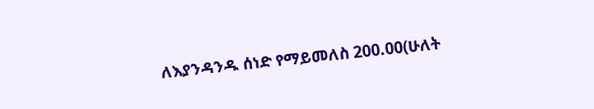ለእያንዳንዱ ሰነድ የማይመለስ 200.00(ሁለት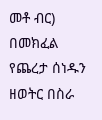መቶ ብር) በመክፈል የጨረታ ሰነዱን ዘወትር በስራ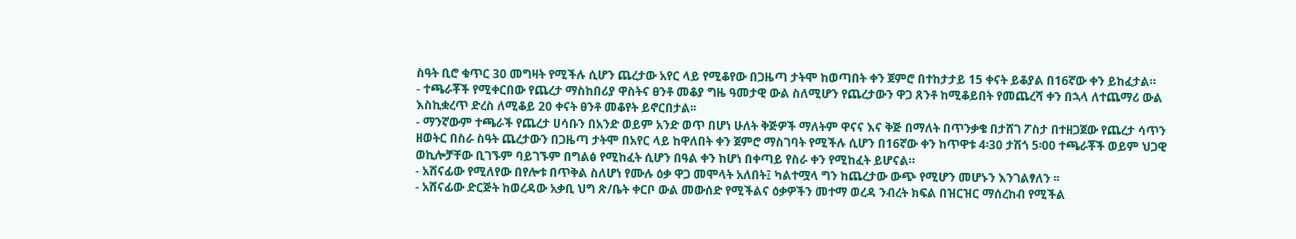ስዓት ቢሮ ቁጥር 30 መግዛት የሚችሉ ሲሆን ጨረታው አየር ላይ የሚቆየው በጋዜጣ ታትሞ ከወጣበት ቀን ጀምሮ በተከታታይ 15 ቀናት ይቆያል በ16ኛው ቀን ይከፈታል።
- ተጫራቾች የሚቀርበው የጨረታ ማስከበሪያ ዋስትና ፀንቶ መቆያ ግዜ ዓመታዊ ውል ስለሚሆን የጨረታውን ዋጋ ጸንቶ ከሚቆይበት የመጨረሻ ቀን በኋላ ለተጨማሪ ውል እስኪቋረጥ ድረስ ለሚቆይ 20 ቀናት ፀንቶ መቆየት ይኖርበታል፡፡
- ማንኛውም ተጫራች የጨረታ ሀሳቡን በአንድ ወይም አንድ ወጥ በሆነ ሁለት ቅጅዎች ማለትም ዋናና እና ቅጅ በማለት በጥንቃቄ በታሸገ ፖስታ በተዘጋጀው የጨረታ ሳጥን ዘወትር በስራ ስዓት ጨረታውን በጋዜጣ ታትሞ በአየር ላይ ከዋለበት ቀን ጀምሮ ማስገባት የሚችሉ ሲሆን በ16ኛው ቀን ከጥዋቱ 4፡30 ታሽጎ 5፡00 ተጫራቾች ወይም ህጋዊ ወኪሎቻቸው ቢገኙም ባይገኙም በግልፅ የሚከፈት ሲሆን በዓል ቀን ከሆነ በቀጣይ የስራ ቀን የሚከፈት ይሆናል።
- አሸናፊው የሚለየው በየሎቱ በጥቅል ስለሆነ የሙሉ ዕቃ ዋጋ መሞላት አለበት፤ ካልተሟላ ግን ከጨረታው ውጭ የሚሆን መሆኑን እንገልፃለን ፡፡
- አሸናፊው ድርጅት ከወረዳው አቃቢ ህግ ጽ/ቤት ቀርቦ ውል መውሰድ የሚችልና ዕቃዎችን መተማ ወረዳ ንብረት ክፍል በዝርዝር ማሰረከብ የሚችል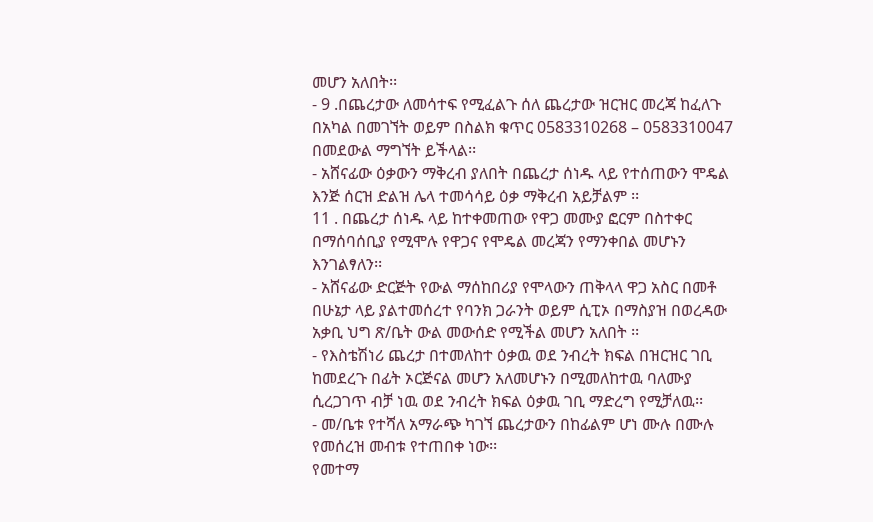መሆን አለበት፡፡
- 9 .በጨረታው ለመሳተፍ የሚፈልጉ ሰለ ጨረታው ዝርዝር መረጃ ከፈለጉ በአካል በመገኘት ወይም በስልክ ቁጥር 0583310268 – 0583310047 በመደውል ማግኘት ይችላል፡፡
- አሸናፊው ዕቃውን ማቅረብ ያለበት በጨረታ ሰነዱ ላይ የተሰጠውን ሞዴል እንጅ ሰርዝ ድልዝ ሌላ ተመሳሳይ ዕቃ ማቅረብ አይቻልም ፡፡
11 . በጨረታ ሰነዱ ላይ ከተቀመጠው የዋጋ መሙያ ፎርም በስተቀር በማሰባሰቢያ የሚሞሉ የዋጋና የሞዴል መረጃን የማንቀበል መሆኑን እንገልፃለን፡፡
- አሸናፊው ድርጅት የውል ማሰከበሪያ የሞላውን ጠቅላላ ዋጋ አስር በመቶ በሁኔታ ላይ ያልተመሰረተ የባንክ ጋራንት ወይም ሲፒኦ በማስያዝ በወረዳው አቃቢ ህግ ጽ/ቤት ውል መውሰድ የሚችል መሆን አለበት ፡፡
- የእስቴሽነሪ ጨረታ በተመለከተ ዕቃዉ ወደ ንብረት ክፍል በዝርዝር ገቢ ከመደረጉ በፊት ኦርጅናል መሆን አለመሆኑን በሚመለከተዉ ባለሙያ ሲረጋገጥ ብቻ ነዉ ወደ ንብረት ክፍል ዕቃዉ ገቢ ማድረግ የሚቻለዉ፡፡
- መ/ቤቱ የተሻለ አማራጭ ካገኘ ጨረታውን በከፊልም ሆነ ሙሉ በሙሉ የመሰረዝ መብቱ የተጠበቀ ነው፡፡
የመተማ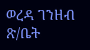ወረዳ ገንዘብ ጽ/ቤት